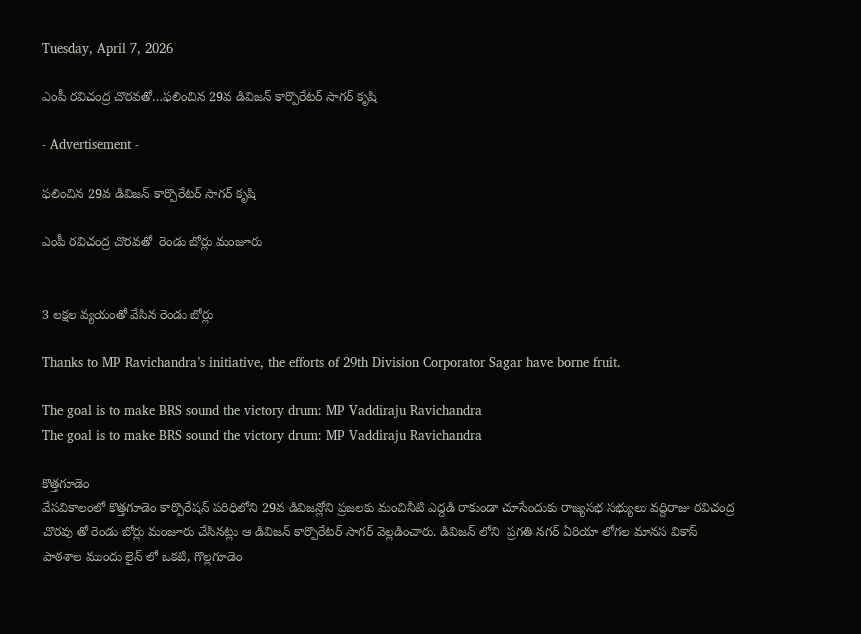Tuesday, April 7, 2026

ఎంపీ రవిచంద్ర చొరవతో…ఫలించిన 29వ డివిజన్ కార్పొరేటర్ సాగర్ కృషి

- Advertisement -

ఫలించిన 29వ డివిజన్ కార్పొరేటర్ సాగర్ కృషి

ఎంపీ రవిచంద్ర చొరవతో  రెండు బోర్లు మంజూరు


3 లక్షల వ్యయంతో వేసిన రెండు బోర్లు

Thanks to MP Ravichandra’s initiative, the efforts of 29th Division Corporator Sagar have borne fruit.

The goal is to make BRS sound the victory drum: MP Vaddiraju Ravichandra
The goal is to make BRS sound the victory drum: MP Vaddiraju Ravichandra

కొత్తగూడెం
వేసవికాలంలో కొత్తగూడెం కార్పొరేషన్ పరిధిలోని 29వ డివిజన్లోని ప్రజలకు మంచినీటి ఎద్దడి రాకుండా చూసేందుకు రాజ్యసభ సభ్యులు వద్దిరాజు రవిచంద్ర చొరవు తో రెండు బోర్లు మంజూరు చేసినట్లు ఆ డివిజన్ కార్పొరేటర్ సాగర్ వెల్లడించారు. డివిజన్ లోని  ప్రగతి నగర్ ఏరియా లోగల మానస వికాస్ పాఠశాల ముందు లైన్ లో ఒకటి, గొల్లగూడెం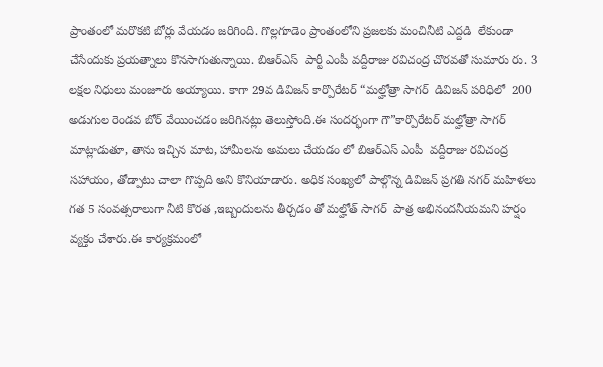ప్రాంతంలో మరొకటి బోర్లు వేయడం జరిగింది. గొల్లగూడెం ప్రాంతంలోని ప్రజలకు మంచినీటి ఎద్దడి  లేకుండా  చేసేందుకు ప్రయత్నాలు కొనసాగుతున్నాయి. బిఆర్ఎస్  పార్టీ ఎంపీ వద్దీరాజు రవిచంద్ర చొరవతో సుమారు రు. 3 లక్షల నిధులు మంజూరు అయ్యాయి. కాగా 29వ డివిజన్ కార్పొరేటర్ “మల్హోత్రా సాగర్  డివిజన్ పరిధిలో  200 అడుగుల రెండవ బోర్ వేయించడం జరిగినట్లు తెలుస్తోంది.ఈ సందర్భంగా గౌ”కార్పొరేటర్ మల్హోత్రా సాగర్  మాట్లాడుతూ, తాను ఇచ్చిన మాట, హామీలను అమలు చేయడం లో బిఆర్ఎస్ ఎంపీ  వద్దీరాజు రవిచంద్ర  సహాయం, తోడ్పాటు చాలా గొప్పది అని కొనియాడారు. అధిక సంఖ్యలో పాల్గొన్న డివిజన్ ప్రగతి నగర్ మహిళలు గత 5 సంవత్సరాలుగా నీటి కొరత ,ఇబ్బందులను తీర్చడం తో మల్హోత్ సాగర్  పాత్ర అభినందనీయమని హర్షం వ్యక్తం చేశారు.ఈ కార్యక్రమంలో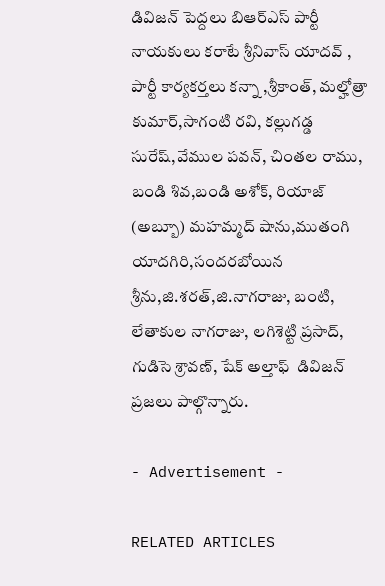డివిజన్ పెద్దలు బిఆర్ఎస్ పార్టీ నాయకులు కరాటే శ్రీనివాస్ యాదవ్ , పార్టీ కార్యకర్తలు కన్నా ,శ్రీకాంత్, మల్హోత్రా కుమార్,సాగంటి రవి, కల్లుగడ్డ సురేష్,వేముల పవన్, చింతల రాము, బండి శివ,బండి అశోక్, రియాజ్ (అబ్బూ) మహమ్మద్ షాను,ముతంగి యాదగిరి,సందరబోయిన శ్రీను,జి.శరత్,జి.నాగరాజు, బంటి, లేతాకుల నాగరాజు, లగిశెట్టి ప్రసాద్, గుడిసె శ్రావణ్, షేక్ అల్తాఫ్  డివిజన్ ప్రజలు పాల్గొన్నారు.

- Advertisement -

RELATED ARTICLES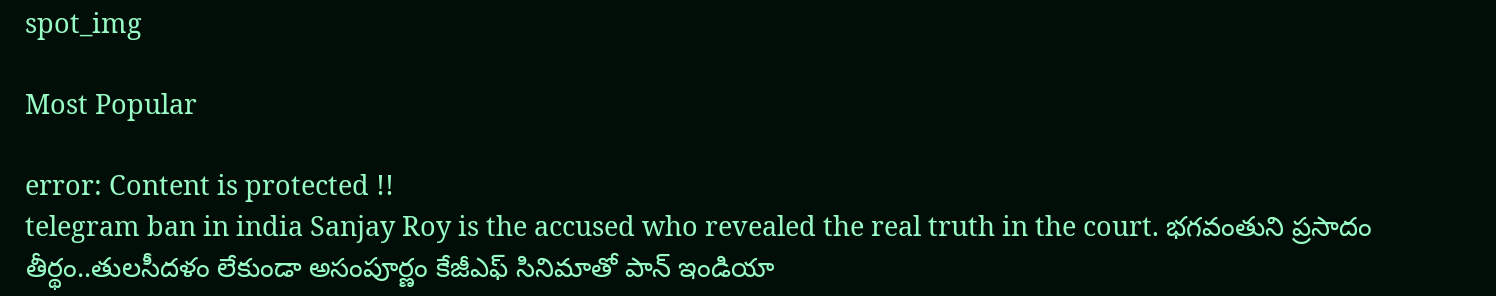spot_img

Most Popular

error: Content is protected !!
telegram ban in india Sanjay Roy is the accused who revealed the real truth in the court. భగవంతుని ప్రసాదం తీర్థం..తులసీదళం లేకుండా అసంపూర్ణం కేజీఎఫ్ సినిమాతో పాన్ ఇండియా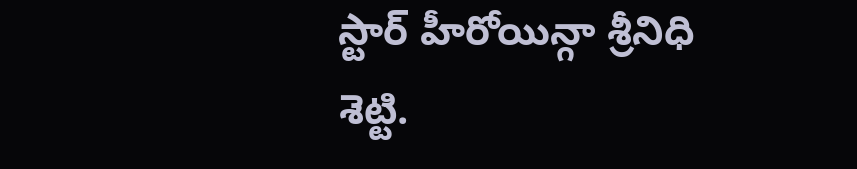స్టార్ హీరోయిన్గా శ్రీనిధి శెట్టి.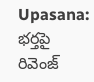Upasana: భర్తపై రివెంజ్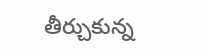తీర్చుకున్న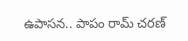ఉపాసన.. పాపం రామ్ చరణ్